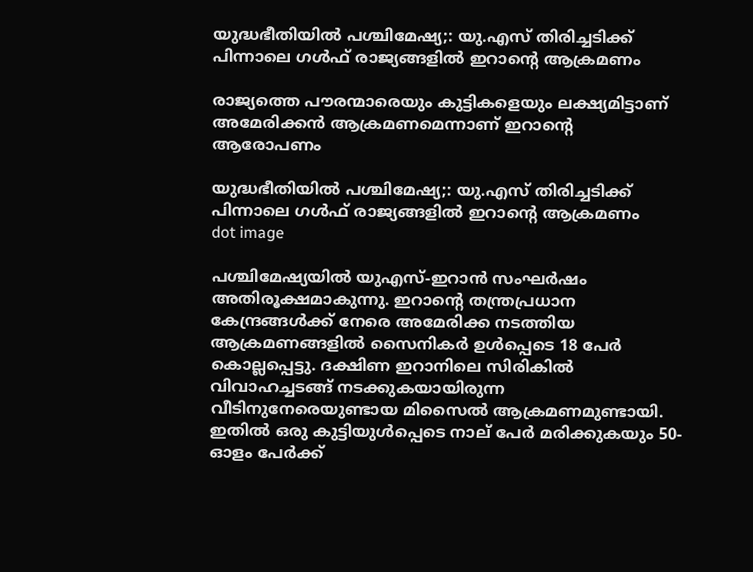യുദ്ധഭീതിയിൽ പശ്ചിമേഷ്യ;: യു.എസ് തിരിച്ചടിക്ക് പിന്നാലെ ഗൾഫ് രാജ്യങ്ങളിൽ ഇറാൻ്റെ ആക്രമണം

രാജ്യത്തെ പൗരന്മാരെയും കുട്ടികളെയും ലക്ഷ്യമിട്ടാണ് അമേരിക്കൻ ആക്രമണമെന്നാണ് ഇറാൻ്റെ ആരോപണം

യുദ്ധഭീതിയിൽ പശ്ചിമേഷ്യ;: യു.എസ് തിരിച്ചടിക്ക് പിന്നാലെ ഗൾഫ് രാജ്യങ്ങളിൽ ഇറാൻ്റെ ആക്രമണം
dot image

പശ്ചിമേഷ്യയിൽ യുഎസ്-ഇറാൻ സംഘർഷം അതിരൂക്ഷമാകുന്നു. ഇറാന്റെ തന്ത്രപ്രധാന കേന്ദ്രങ്ങൾക്ക് നേരെ അമേരിക്ക നടത്തിയ ആക്രമണങ്ങളിൽ സൈനികർ ഉൾപ്പെടെ 18 പേർ കൊല്ലപ്പെട്ടു. ദക്ഷിണ ഇറാനിലെ സിരികിൽ വിവാഹച്ചടങ്ങ് നടക്കുകയായിരുന്ന വീടിനുനേരെയുണ്ടായ മിസൈൽ ആക്രമണമുണ്ടായി. ഇതിൽ ഒരു കുട്ടിയുൾപ്പെടെ നാല് പേർ മരിക്കുകയും 50-ഓളം പേർക്ക്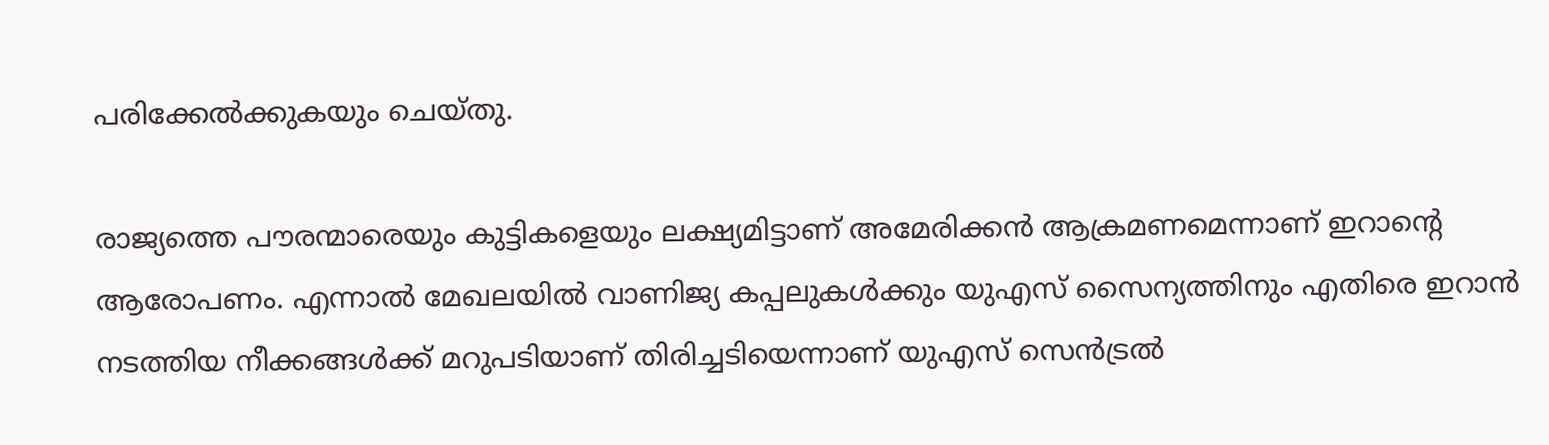പരിക്കേൽക്കുകയും ചെയ്തു.

രാജ്യത്തെ പൗരന്മാരെയും കുട്ടികളെയും ലക്ഷ്യമിട്ടാണ് അമേരിക്കൻ ആക്രമണമെന്നാണ് ഇറാൻ്റെ ആരോപണം. എന്നാൽ മേഖലയിൽ വാണിജ്യ കപ്പലുകൾക്കും യുഎസ് സൈന്യത്തിനും എതിരെ ഇറാൻ നടത്തിയ നീക്കങ്ങൾക്ക് മറുപടിയാണ് തിരിച്ചടിയെന്നാണ് യുഎസ് സെൻട്രൽ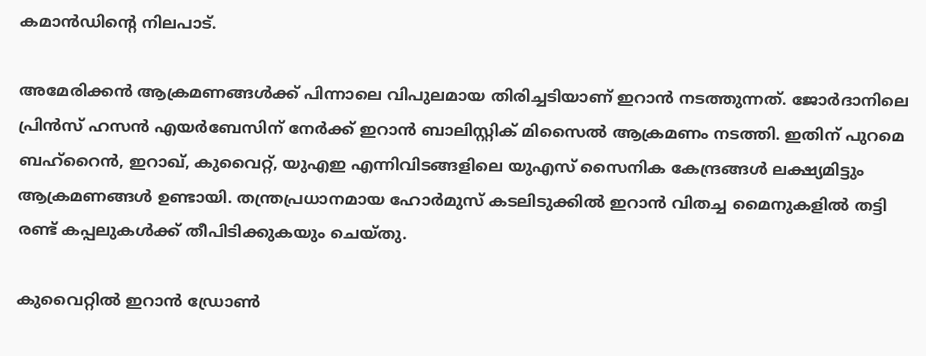കമാൻഡിന്റെ നിലപാട്.

അമേരിക്കൻ ആക്രമണങ്ങൾക്ക് പിന്നാലെ വിപുലമായ തിരിച്ചടിയാണ് ഇറാൻ നടത്തുന്നത്. ജോർദാനിലെ പ്രിൻസ് ഹസൻ എയർബേസിന് നേർക്ക് ഇറാൻ ബാലിസ്റ്റിക് മിസൈൽ ആക്രമണം നടത്തി. ഇതിന് പുറമെ ബഹ്‌റൈൻ, ഇറാഖ്, കുവൈറ്റ്, യുഎഇ എന്നിവിടങ്ങളിലെ യുഎസ് സൈനിക കേന്ദ്രങ്ങൾ ലക്ഷ്യമിട്ടും ആക്രമണങ്ങൾ ഉണ്ടായി. തന്ത്രപ്രധാനമായ ഹോർമുസ് കടലിടുക്കിൽ ഇറാൻ വിതച്ച മൈനുകളിൽ തട്ടി രണ്ട് കപ്പലുകൾക്ക് തീപിടിക്കുകയും ചെയ്തു.

കുവൈറ്റിൽ ഇറാൻ ഡ്രോൺ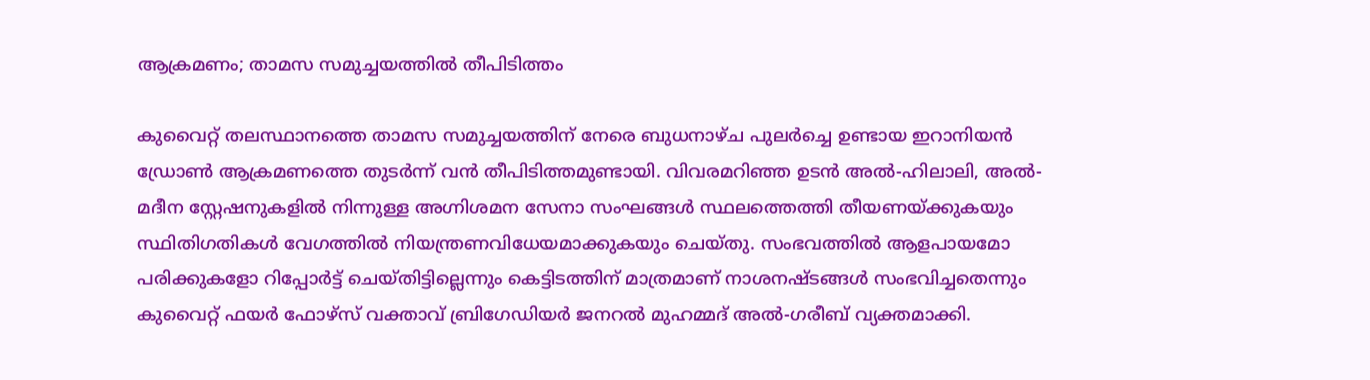ആക്രമണം; താമസ സമുച്ചയത്തിൽ തീപിടിത്തം

കുവൈറ്റ് തലസ്ഥാനത്തെ താമസ സമുച്ചയത്തിന് നേരെ ബുധനാഴ്ച പുലർച്ചെ ഉണ്ടായ ഇറാനിയൻ ഡ്രോൺ ആക്രമണത്തെ തുടർന്ന് വൻ തീപിടിത്തമുണ്ടായി. വിവരമറിഞ്ഞ ഉടൻ അൽ-ഹിലാലി, അൽ-മദീന സ്റ്റേഷനുകളിൽ നിന്നുള്ള അഗ്നിശമന സേനാ സംഘങ്ങൾ സ്ഥലത്തെത്തി തീയണയ്ക്കുകയും സ്ഥിതിഗതികൾ വേഗത്തിൽ നിയന്ത്രണവിധേയമാക്കുകയും ചെയ്തു. സംഭവത്തിൽ ആളപായമോ പരിക്കുകളോ റിപ്പോർട്ട് ചെയ്തിട്ടില്ലെന്നും കെട്ടിടത്തിന് മാത്രമാണ് നാശനഷ്ടങ്ങൾ സംഭവിച്ചതെന്നും കുവൈറ്റ് ഫയർ ഫോഴ്‌സ് വക്താവ് ബ്രിഗേഡിയർ ജനറൽ മുഹമ്മദ് അൽ-ഗരീബ് വ്യക്തമാക്കി.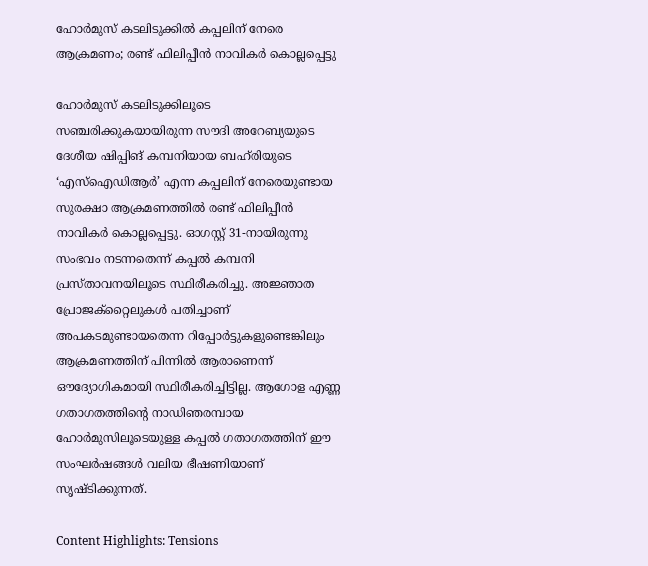ഹോർമുസ് കടലിടുക്കിൽ കപ്പലിന് നേരെ ആക്രമണം; രണ്ട് ഫിലിപ്പീൻ നാവികർ കൊല്ലപ്പെട്ടു

ഹോർമുസ് കടലിടുക്കിലൂടെ സഞ്ചരിക്കുകയായിരുന്ന സൗദി അറേബ്യയുടെ ദേശീയ ഷിപ്പിങ് കമ്പനിയായ ബഹ്‌രിയുടെ ‘എസ്ഐഡിആർ’ എന്ന കപ്പലിന് നേരെയുണ്ടായ സുരക്ഷാ ആക്രമണത്തിൽ രണ്ട് ഫിലിപ്പീൻ നാവികർ കൊല്ലപ്പെട്ടു. ഓഗസ്റ്റ് 31-നായിരുന്നു സംഭവം നടന്നതെന്ന് കപ്പൽ കമ്പനി പ്രസ്താവനയിലൂടെ സ്ഥിരീകരിച്ചു. അജ്ഞാത പ്രോജക്റ്റൈലുകൾ പതിച്ചാണ് അപകടമുണ്ടായതെന്ന റിപ്പോർട്ടുകളുണ്ടെങ്കിലും ആക്രമണത്തിന് പിന്നിൽ ആരാണെന്ന് ഔദ്യോഗികമായി സ്ഥിരീകരിച്ചിട്ടില്ല. ആഗോള എണ്ണ ഗതാഗതത്തിന്റെ നാഡിഞരമ്പായ ഹോർമുസിലൂടെയുള്ള കപ്പൽ ഗതാഗതത്തിന് ഈ സംഘർഷങ്ങൾ വലിയ ഭീഷണിയാണ് സൃഷ്ടിക്കുന്നത്.

Content Highlights: Tensions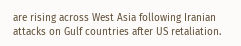are rising across West Asia following Iranian attacks on Gulf countries after US retaliation.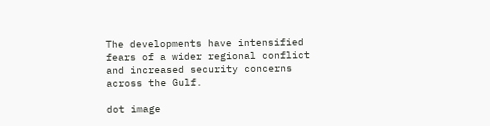The developments have intensified fears of a wider regional conflict and increased security concerns across the Gulf.

dot image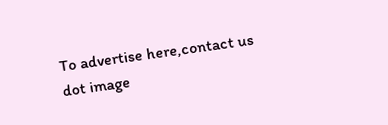To advertise here,contact us
dot image